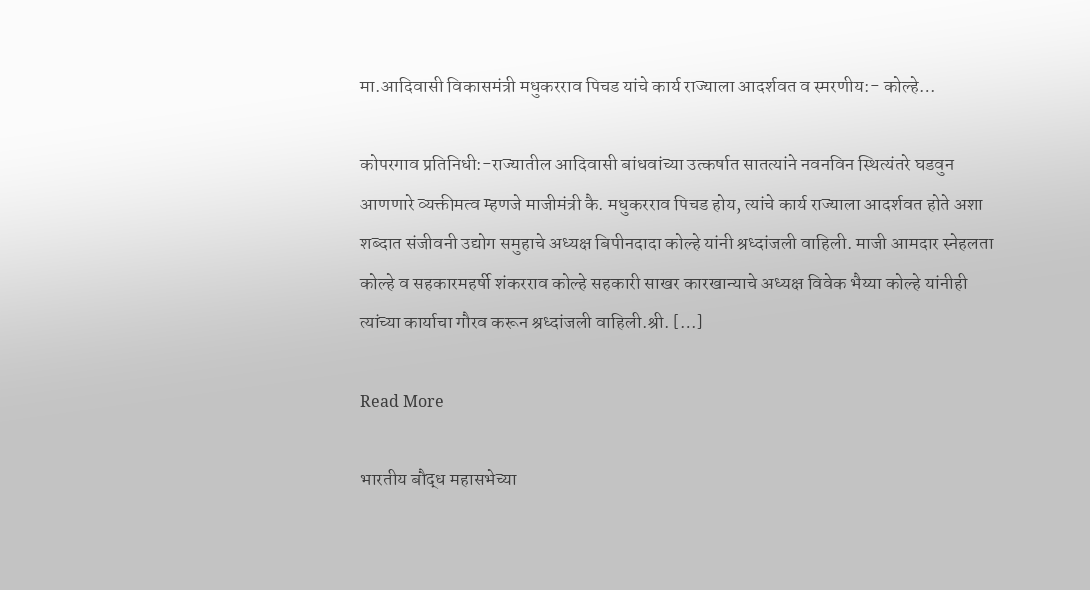मा.आदिवासी विकासमंत्री मधुकरराव पिचड यांचे कार्य राज्याला आदर्शवत व स्मरणीय:- कोल्हे…

कोपरगाव प्रतिनिधी:-राज्यातील आदिवासी बांधवांच्या उत्कर्षात सातत्यांने नवनविन स्थित्यंतरे घडवुन आणणारे व्यक्तीमत्व म्हणजे माजीमंत्री कै. मधुकरराव पिचड होय, त्यांचे कार्य राज्याला आदर्शवत होते अशा शब्दात संजीवनी उद्योग समुहाचे अध्यक्ष बिपीनदादा कोल्हे यांनी श्रध्दांजली वाहिली. माजी आमदार स्नेहलता कोल्हे व सहकारमहर्षी शंकरराव कोल्हे सहकारी साखर कारखान्याचे अध्यक्ष विवेक भैय्या कोल्हे यांनीही त्यांच्या कार्याचा गौरव करून श्रध्दांजली वाहिली.श्री. […]

Read More

भारतीय बौद्ध महासभेच्या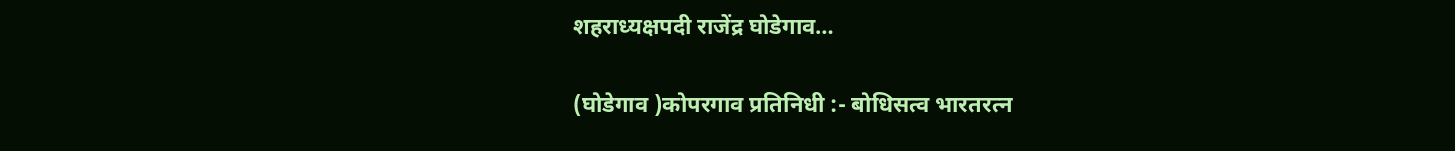शहराध्यक्षपदी राजेंद्र घोडेगाव…

(घोडेगाव )कोपरगाव प्रतिनिधी :- बोधिसत्व भारतरत्न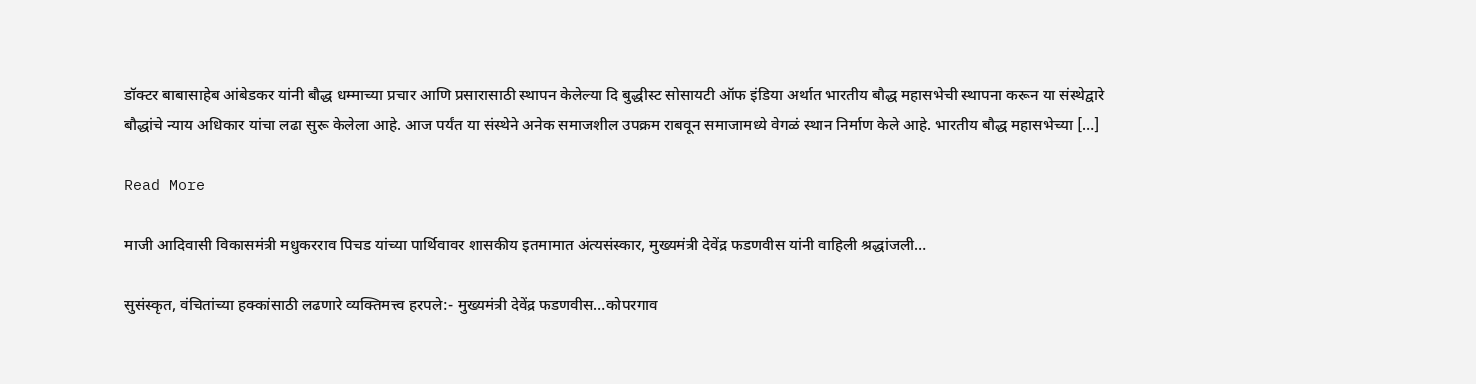डॉक्टर बाबासाहेब आंबेडकर यांनी बौद्ध धम्माच्या प्रचार आणि प्रसारासाठी स्थापन केलेल्या दि बुद्धीस्ट सोसायटी ऑफ इंडिया अर्थात भारतीय बौद्ध महासभेची स्थापना करून या संस्थेद्वारे बौद्धांचे न्याय अधिकार यांचा लढा सुरू केलेला आहे. आज पर्यंत या संस्थेने अनेक समाजशील उपक्रम राबवून समाजामध्ये वेगळं स्थान निर्माण केले आहे. भारतीय बौद्ध महासभेच्या […]

Read More

माजी आदिवासी विकासमंत्री मधुकरराव पिचड यांच्या पार्थिवावर शासकीय इतमामात अंत्यसंस्कार, मुख्यमंत्री देवेंद्र फडणवीस यांनी वाहिली श्रद्धांजली…

सुसंस्कृत, वंचितांच्या हक्कांसाठी लढणारे व्यक्तिमत्त्व हरपले:- मुख्यमंत्री देवेंद्र फडणवीस…कोपरगाव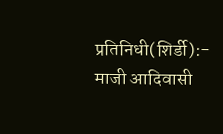प्रतिनिधी(शिर्डी):- माजी आदिवासी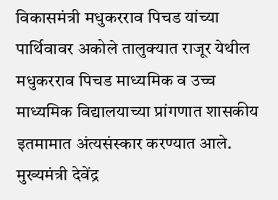विकासमंत्री मधुकरराव पिचड यांच्या पार्थिवावर अकोले तालुक्यात राजूर येथील मधुकरराव पिचड माध्यमिक व उच्च माध्यमिक विद्यालयाच्या प्रांगणात शासकीय इतमामात अंत्यसंस्कार करण्यात आले. मुख्यमंत्री देवेंद्र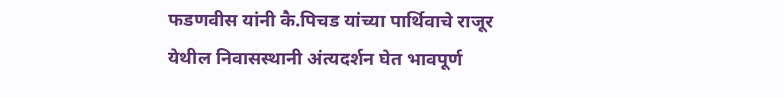फडणवीस यांनी कै.पिचड यांच्या पार्थिवाचे राजूर येथील निवासस्थानी अंत्यदर्शन घेत भावपूर्ण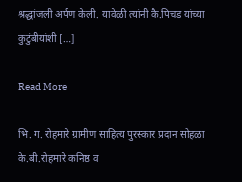श्रद्धांजली अर्पण केली. यावेळी त्यांनी कै.पिचड यांच्या कुटुंबीयांशी […]

Read More

भि. ग. रोहमारे ग्रामीण साहित्य पुरस्कार प्रदान सोहळा के.बी.रोहमारे कनिष्ठ व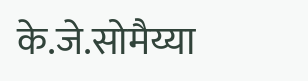के.जे.सोमैय्या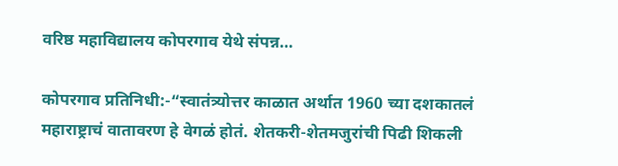वरिष्ठ महाविद्यालय कोपरगाव येथे संपन्न…

कोपरगाव प्रतिनिधी:-“स्वातंत्र्योत्तर काळात अर्थात 1960 च्या दशकातलं महाराष्ट्राचं वातावरण हे वेगळं होतं. शेतकरी-शेतमजुरांची पिढी शिकली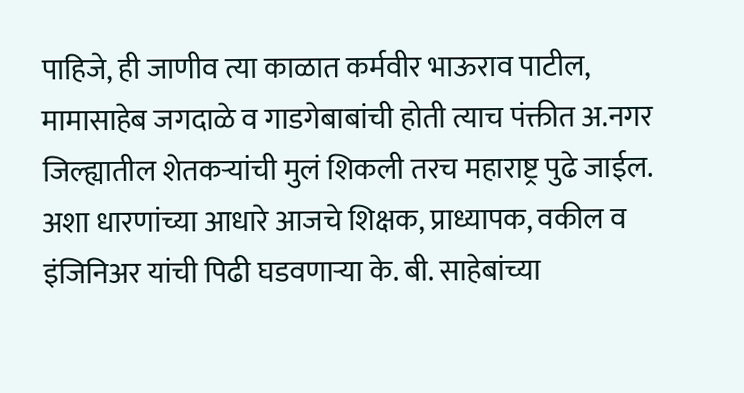पाहिजे, ही जाणीव त्या काळात कर्मवीर भाऊराव पाटील, मामासाहेब जगदाळे व गाडगेबाबांची होती त्याच पंक्तीत अ.नगर जिल्ह्यातील शेतकऱ्यांची मुलं शिकली तरच महाराष्ट्र पुढे जाईल. अशा धारणांच्या आधारे आजचे शिक्षक, प्राध्यापक, वकील व इंजिनिअर यांची पिढी घडवणाऱ्या के. बी. साहेबांच्या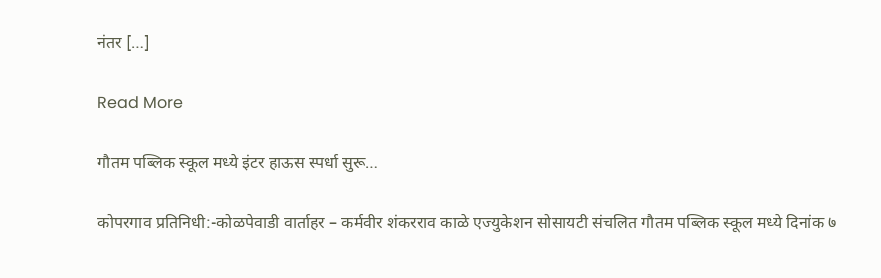नंतर […]

Read More

गौतम पब्लिक स्कूल मध्ये इंटर हाऊस स्पर्धा सुरू…

कोपरगाव प्रतिनिधी:-कोळपेवाडी वार्ताहर – कर्मवीर शंकरराव काळे एज्युकेशन सोसायटी संचलित गौतम पब्लिक स्कूल मध्ये दिनांक ७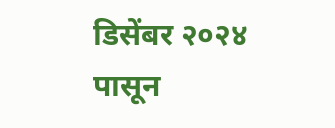डिसेंबर २०२४ पासून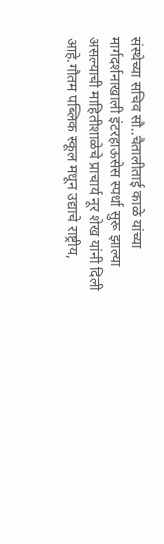संस्थेच्या सचिव सौ..चैतालीताई काळे यांच्या मार्गदर्शनाखाली इंटरहाऊसेस स्पर्धा सुरू झाल्या असल्याची माहितीशाळेचे प्राचार्य नूर शेख यांनी दिली आहे.गौतम पब्लिक स्कूल मधून उद्याचे राष्ट्रीय,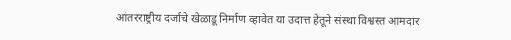आंतरराष्ट्रीय दर्जाचे खेळाडू निर्माण व्हावेत या उदात्त हेतूने संस्था विश्वस्त आमदार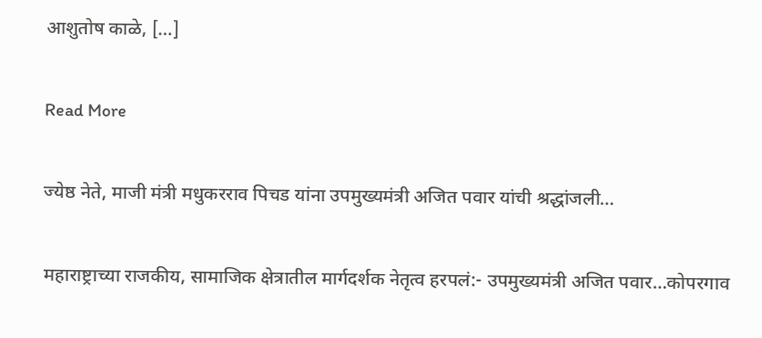आशुतोष काळे, […]

Read More

ज्येष्ठ नेते, माजी मंत्री मधुकरराव पिचड यांना उपमुख्यमंत्री अजित पवार यांची श्रद्धांजली…

महाराष्ट्राच्या राजकीय, सामाजिक क्षेत्रातील मार्गदर्शक नेतृत्व हरपलं:- उपमुख्यमंत्री अजित पवार…कोपरगाव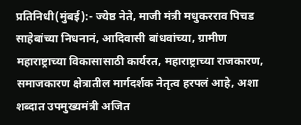प्रतिनिधी(मुंबई):- ज्येष्ठ नेते, माजी मंत्री मधुकरराव पिचड साहेबांच्या निधनानं, आदिवासी बांधवांच्या, ग्रामीण महाराष्ट्राच्या विकासासाठी कार्यरत, महाराष्ट्राच्या राजकारण, समाजकारण क्षेत्रातील मार्गदर्शक नेतृत्व हरपलं आहे, अशा शब्दात उपमुख्यमंत्री अजित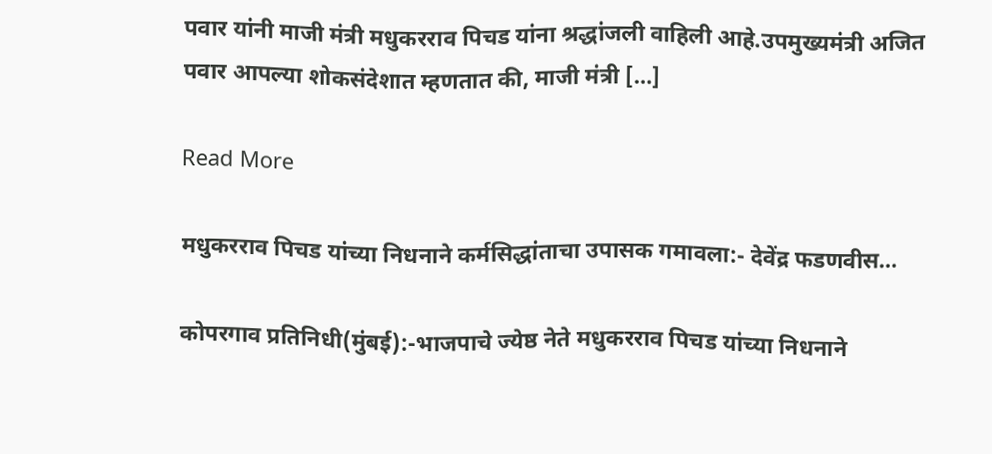पवार यांनी माजी मंत्री मधुकरराव पिचड यांना श्रद्धांजली वाहिली आहे.उपमुख्यमंत्री अजित पवार आपल्या शोकसंदेशात म्हणतात की, माजी मंत्री […]

Read More

मधुकरराव पिचड यांच्या निधनाने कर्मसिद्धांताचा उपासक गमावला:- देवेंद्र फडणवीस…

कोपरगाव प्रतिनिधी(मुंबई):-भाजपाचे ज्येष्ठ नेते मधुकरराव पिचड यांच्या निधनाने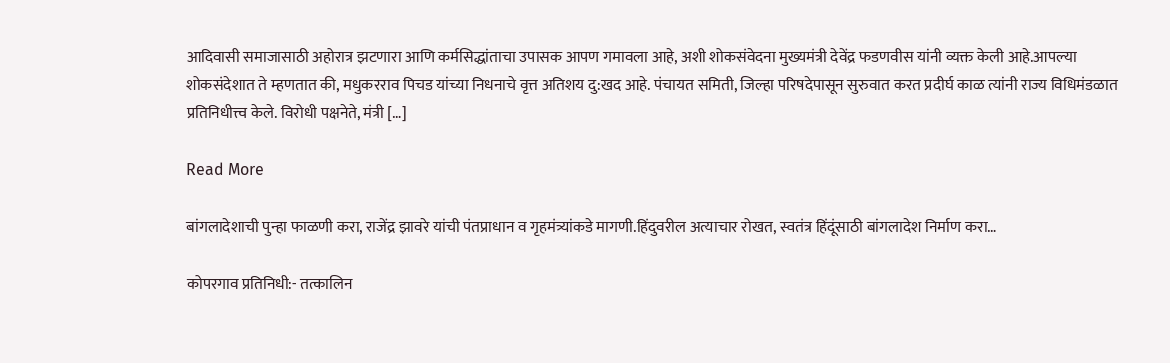आदिवासी समाजासाठी अहोरात्र झटणारा आणि कर्मसिद्धांताचा उपासक आपण गमावला आहे, अशी शोकसंवेदना मुख्यमंत्री देवेंद्र फडणवीस यांनी व्यक्त केली आहे.आपल्या शोकसंदेशात ते म्हणतात की, मधुकरराव पिचड यांच्या निधनाचे वृत्त अतिशय दु:खद आहे. पंचायत समिती, जिल्हा परिषदेपासून सुरुवात करत प्रदीर्घ काळ त्यांनी राज्य विधिमंडळात प्रतिनिधीत्त्व केले. विरोधी पक्षनेते, मंत्री […]

Read More

बांगलादेशाची पुन्हा फाळणी करा, राजेंद्र झावरे यांची पंतप्राधान व गृहमंत्र्यांकडे मागणी.हिंदुवरील अत्याचार रोखत, स्वतंत्र हिंदूंसाठी बांगलादेश निर्माण करा…

कोपरगाव प्रतिनिधी:- तत्कालिन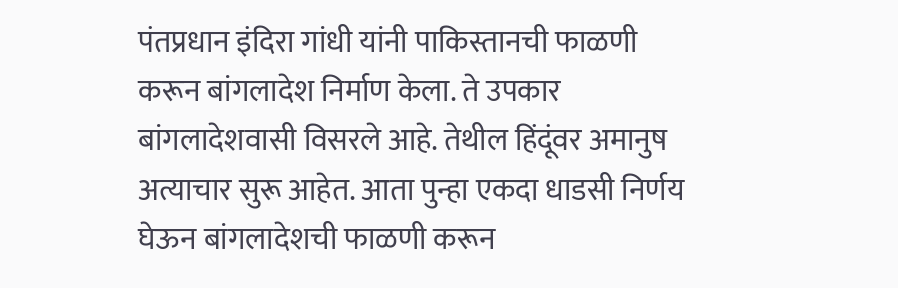पंतप्रधान इंदिरा गांधी यांनी पाकिस्तानची फाळणी करून बांगलादेश निर्माण केला. ते उपकार बांगलादेशवासी विसरले आहे. तेथील हिंदूंवर अमानुष अत्याचार सुरू आहेत. आता पुन्हा एकदा धाडसी निर्णय घेऊन बांगलादेशची फाळणी करून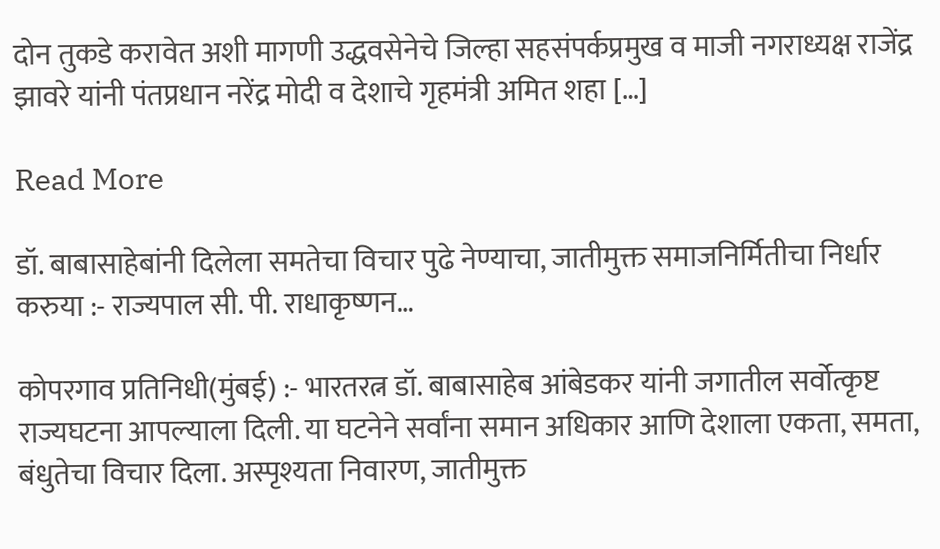दोन तुकडे करावेत अशी मागणी उद्धवसेनेचे जिल्हा सहसंपर्कप्रमुख व माजी नगराध्यक्ष राजेंद्र झावरे यांनी पंतप्रधान नरेंद्र मोदी व देशाचे गृहमंत्री अमित शहा […]

Read More

डॉ. बाबासाहेबांनी दिलेला समतेचा विचार पुढे नेण्याचा, जातीमुक्त समाजनिर्मितीचा निर्धार करुया :- राज्यपाल सी. पी. राधाकृष्णन…

कोपरगाव प्रतिनिधी(मुंबई) :- भारतरत्न डॉ. बाबासाहेब आंबेडकर यांनी जगातील सर्वोत्कृष्ट राज्यघटना आपल्याला दिली. या घटनेने सर्वांना समान अधिकार आणि देशाला एकता, समता, बंधुतेचा विचार दिला. अस्पृश्यता निवारण, जातीमुक्त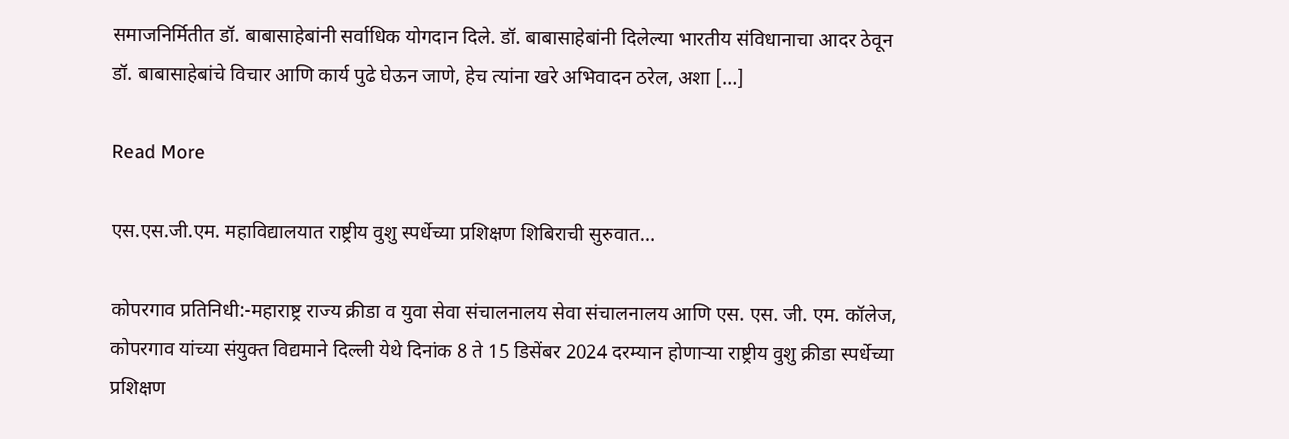समाजनिर्मितीत डॉ. बाबासाहेबांनी सर्वाधिक योगदान दिले. डॉ. बाबासाहेबांनी दिलेल्या भारतीय संविधानाचा आदर ठेवून डॉ. बाबासाहेबांचे विचार आणि कार्य पुढे घेऊन जाणे, हेच त्यांना खरे अभिवादन ठरेल, अशा […]

Read More

एस.एस.जी.एम. महाविद्यालयात राष्ट्रीय वुशु स्पर्धेच्या प्रशिक्षण शिबिराची सुरुवात…

कोपरगाव प्रतिनिधी:-महाराष्ट्र राज्य क्रीडा व युवा सेवा संचालनालय सेवा संचालनालय आणि एस. एस. जी. एम. कॉलेज, कोपरगाव यांच्या संयुक्त विद्यमाने दिल्ली येथे दिनांक 8 ते 15 डिसेंबर 2024 दरम्यान होणाऱ्या राष्ट्रीय वुशु क्रीडा स्पर्धेच्या प्रशिक्षण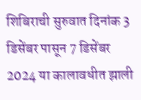शिबिराची सुरुवात दिनांक 3 डिसेंबर पासून 7 डिसेंबर 2024 या कालावधीत झाली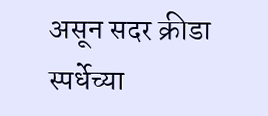असून सदर क्रीडा स्पर्धेच्या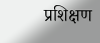प्रशिक्षण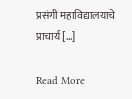प्रसंगी महाविद्यालयाचे प्राचार्य […]

Read More